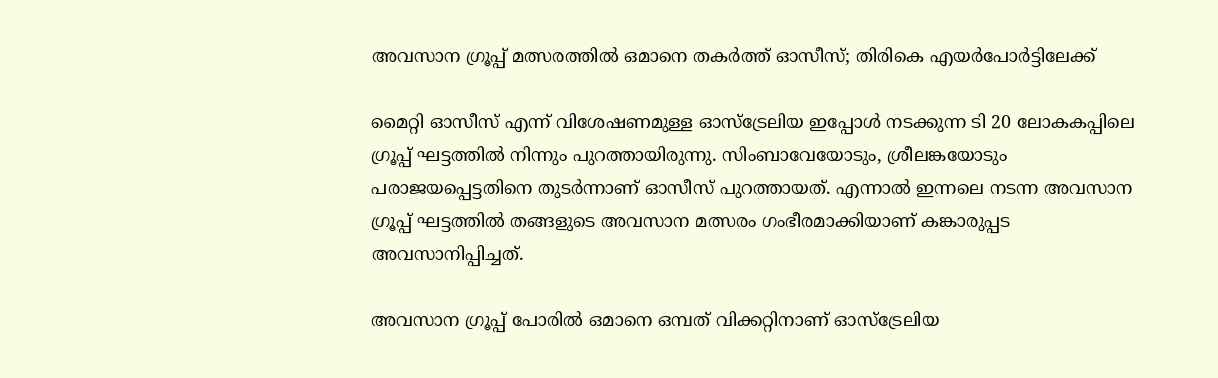അവസാന ഗ്രൂപ്പ് മത്സരത്തിൽ ഒമാനെ തകർത്ത് ഓസീസ്; തിരികെ എയർപോർട്ടിലേക്ക്

മൈറ്റി ഓസീസ് എന്ന് വിശേഷണമുള്ള ഓസ്‌ട്രേലിയ ഇപ്പോൾ നടക്കുന്ന ടി 20 ലോകകപ്പിലെ ഗ്രൂപ്പ് ഘട്ടത്തിൽ നിന്നും പുറത്തായിരുന്നു. സിംബാവേയോടും, ശ്രീലങ്കയോടും പരാജയപ്പെട്ടതിനെ തുടർന്നാണ് ഓസീസ് പുറത്തായത്. എന്നാൽ ഇന്നലെ നടന്ന അവസാന ഗ്രൂപ്പ് ഘട്ടത്തിൽ തങ്ങളുടെ അവസാന മത്സരം ഗംഭീരമാക്കിയാണ് കങ്കാരുപ്പട അവസാനിപ്പിച്ചത്.

അവസാന ഗ്രൂപ്പ് പോരിൽ ഒമാനെ ഒമ്പത് വിക്കറ്റിനാണ് ഓസ്‌ട്രേലിയ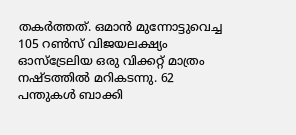തകർത്തത്. ഒമാൻ മുന്നോട്ടുവെച്ച 105 റൺസ് വിജയലക്ഷ്യം ഓസ്‌ട്രേലിയ ഒരു വിക്കറ്റ് മാത്രം നഷ്ടത്തിൽ മറികടന്നു. 62 പന്തുകൾ ബാക്കി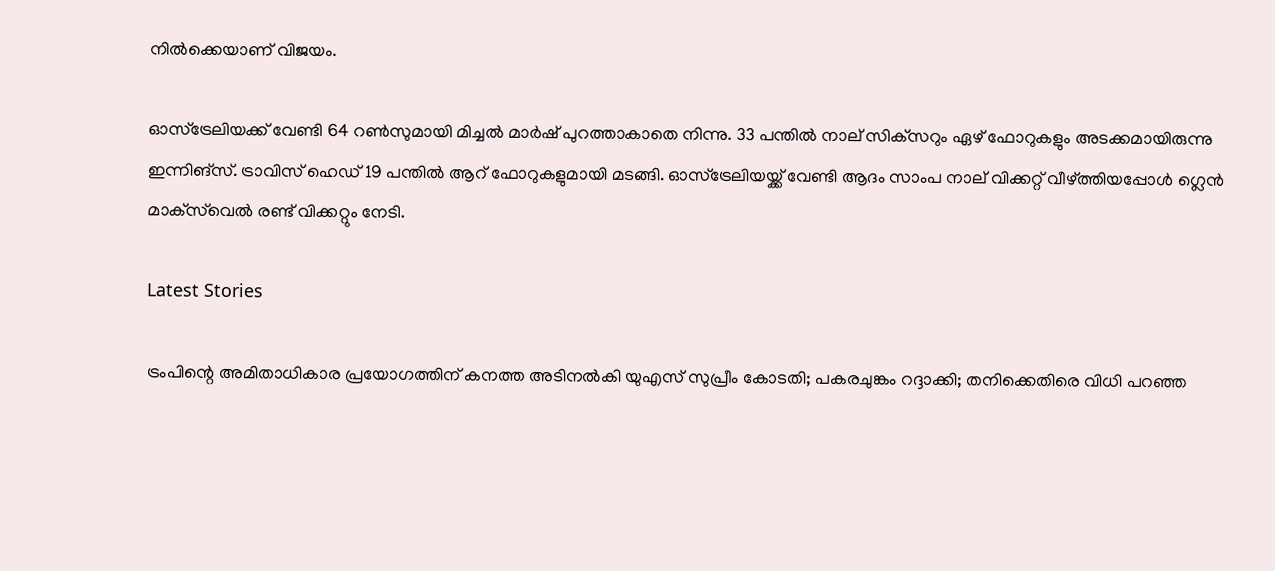നിൽക്കെയാണ് വിജയം.

ഓസ്‌ട്രേലിയക്ക് വേണ്ടി 64 റൺസുമായി മിച്ചൽ മാർഷ് പുറത്താകാതെ നിന്നു. 33 പന്തിൽ നാല് സിക്‌സറും ഏഴ് ഫോറുകളും അടക്കമായിരുന്നു ഇന്നിങ്‌സ്. ട്രാവിസ് ഹെഡ് 19 പന്തിൽ ആറ് ഫോറുകളുമായി മടങ്ങി. ഓസ്‌ട്രേലിയയ്ക്ക് വേണ്ടി ആദം സാംപ നാല് വിക്കറ്റ് വീഴ്ത്തിയപ്പോൾ ഗ്ലെൻ മാക്‌സ്‌വെൽ രണ്ട് വിക്കറ്റും നേടി.

Latest Stories

ട്രംപിന്റെ അമിതാധികാര പ്രയോഗത്തിന് കനത്ത അടിനല്‍കി യുഎസ് സുപ്രീം കോടതി; പകരചുങ്കം റദ്ദാക്കി; തനിക്കെതിരെ വിധി പറഞ്ഞ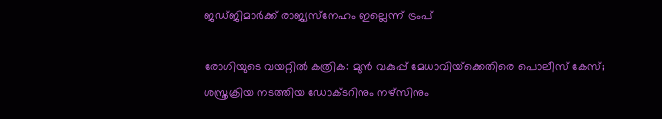ജഡ്ജിമാര്‍ക്ക് രാജ്യസ്‌നേഹം ഇല്ലെന്ന് ട്രംപ്

രോഗിയുടെ വയറ്റില്‍ കത്രിക: മുന്‍ വകുപ്പ് മേധാവിയ്‌ക്കെതിരെ പൊലീസ് കേസ്; ശസ്ത്രക്രിയ നടത്തിയ ഡോക്ടറിനും നഴ്‌സിനും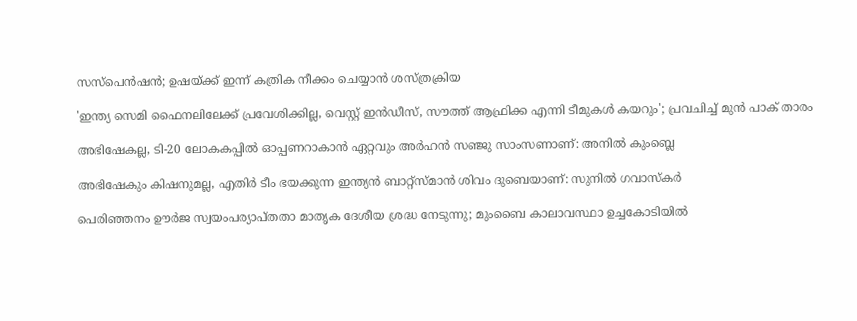സസ്‌പെന്‍ഷന്‍; ഉഷയ്ക്ക് ഇന്ന് കത്രിക നീക്കം ചെയ്യാന്‍ ശസ്ത്രക്രിയ

'ഇന്ത്യ സെമി ഫൈനലിലേക്ക് പ്രവേശിക്കില്ല, വെസ്റ്റ് ഇൻഡീസ്, സൗത്ത് ആഫ്രിക്ക എന്നി ടീമുകൾ കയറും'; പ്രവചിച്ച് മുൻ പാക് താരം

അഭിഷേകല്ല, ടി-20 ലോകകപ്പിൽ ഓപ്പണറാകാൻ ഏറ്റവും അർഹൻ സഞ്ജു സാംസണാണ്: അനിൽ കുംബ്ലെ

അഭിഷേകും കിഷനുമല്ല, എതിർ ടീം ഭയക്കുന്ന ഇന്ത്യൻ ബാറ്റ്സ്മാൻ ശിവം ദുബെയാണ്: സുനിൽ ഗവാസ്കർ

പെരിഞ്ഞനം ഊർജ സ്വയംപര്യാപ്തതാ മാതൃക ദേശീയ ശ്രദ്ധ നേടുന്നു; മുംബൈ കാലാവസ്ഥാ ഉച്ചകോടിയിൽ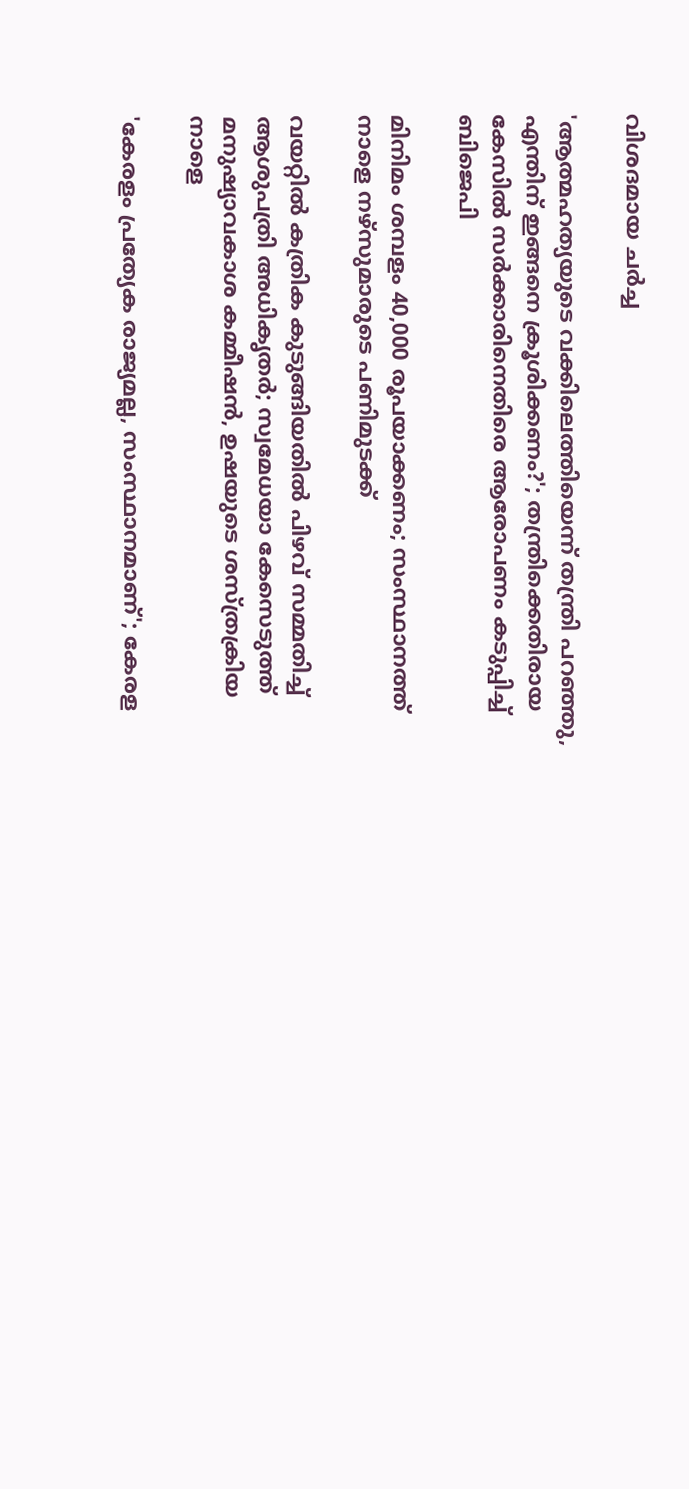വിശദമായ ചർച്ച

'ആത്മഹത്യയുടെ വക്കിലെത്തിയെന്ന് തന്ത്രി പറഞ്ഞു, എന്തിന് ഇങ്ങനെ ക്രൂശിക്കണം?'; തന്ത്രിക്കെതിരായ കേസിൽ സര്‍ക്കാരിനെതിരെ ആരോപണം കടുപ്പിച്ച് ബിജെപി

മിനിമം ശമ്പളം 40,000 രൂപയാക്കണം; സംസ്ഥാനത്ത് നാളെ നഴ്‌സുമാരുടെ പണിമുടക്ക്

വയറ്റില്‍ കത്രിക കുടുങ്ങിയതില്‍ പിഴവ് സമ്മതിച്ച് ആശുപത്രി അധികൃതര്‍; സ്വമേധയാ കേസെടുത്ത് മനുഷ്യാവകാശ കമ്മീഷൻ, ഉഷയുടെ ശസ്ത്രക്രിയ നാളെ

'കേരളം പ്രത്യേക രാജ്യമല്ല, സംസ്ഥാനമാണ്'; കേരള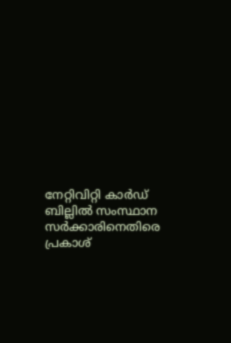നേറ്റിവിറ്റി കാർഡ് ബില്ലിൽ സംസ്ഥാന സർക്കാരിനെതിരെ പ്രകാശ്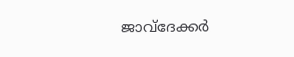ജാവ്‌ദേക്കർ